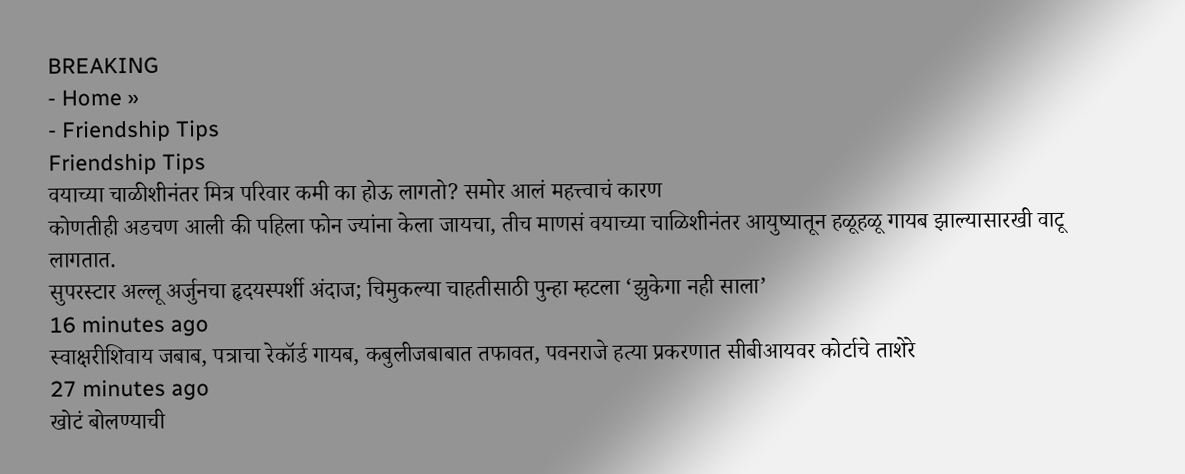BREAKING
- Home »
- Friendship Tips
Friendship Tips
वयाच्या चाळीशीनंतर मित्र परिवार कमी का होऊ लागतो? समोर आलं महत्त्वाचं कारण
कोणतीही अडचण आली की पहिला फोन ज्यांना केला जायचा, तीच माणसं वयाच्या चाळिशीनंतर आयुष्यातून हळूहळू गायब झाल्यासारखी वाटू लागतात.
सुपरस्टार अल्लू अर्जुनचा हृदयस्पर्शी अंदाज; चिमुकल्या चाहतीसाठी पुन्हा म्हटला ‘झुकेगा नही साला’
16 minutes ago
स्वाक्षरीशिवाय जबाब, पत्राचा रेकॉर्ड गायब, कबुलीजबाबात तफावत, पवनराजे हत्या प्रकरणात सीबीआयवर कोर्टाचे ताशेरे
27 minutes ago
खोटं बोलण्याची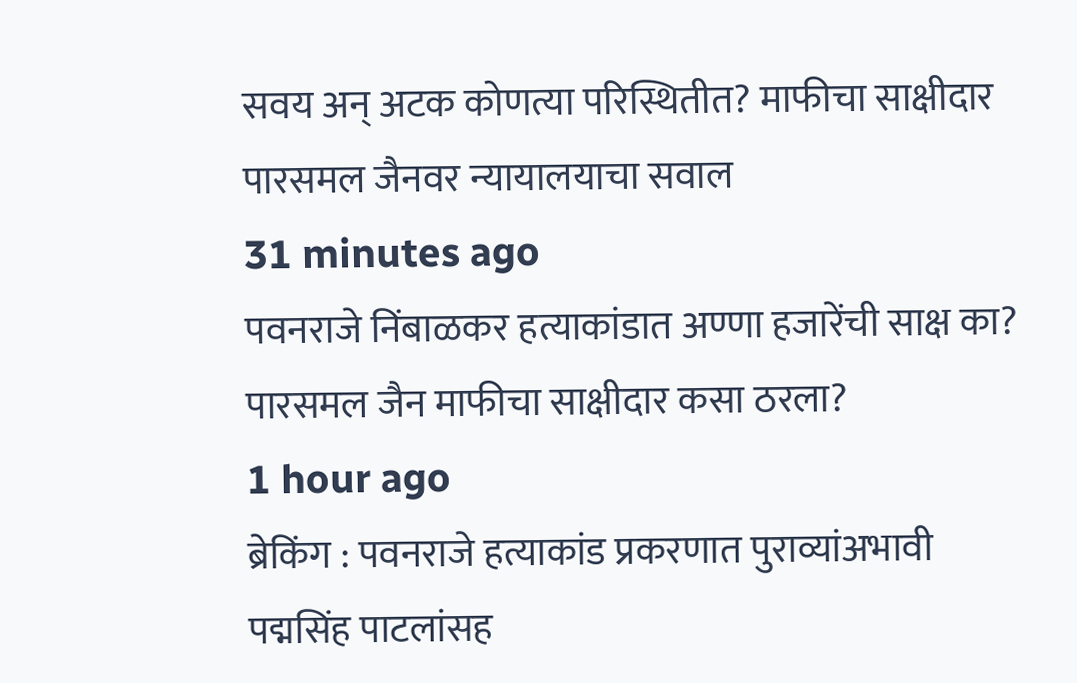सवय अन् अटक कोणत्या परिस्थितीत? माफीचा साक्षीदार पारसमल जैनवर न्यायालयाचा सवाल
31 minutes ago
पवनराजे निंबाळकर हत्याकांडात अण्णा हजारेंची साक्ष का? पारसमल जैन माफीचा साक्षीदार कसा ठरला?
1 hour ago
ब्रेकिंग : पवनराजे हत्याकांड प्रकरणात पुराव्यांअभावी पद्मसिंह पाटलांसह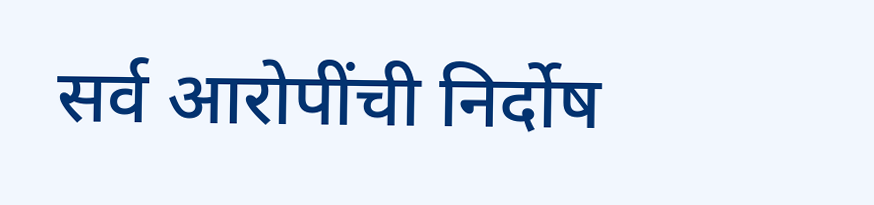सर्व आरोपींची निर्दोष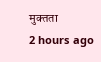मुक्तता
2 hours ago